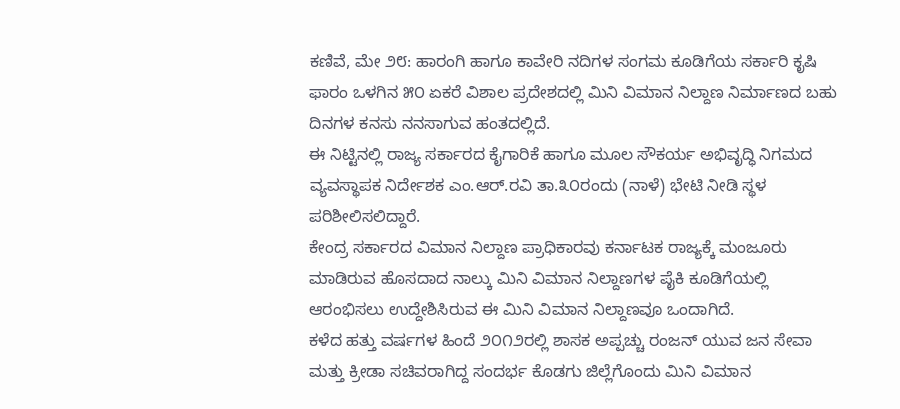ಕಣಿವೆ, ಮೇ ೨೮: ಹಾರಂಗಿ ಹಾಗೂ ಕಾವೇರಿ ನದಿಗಳ ಸಂಗಮ ಕೂಡಿಗೆಯ ಸರ್ಕಾರಿ ಕೃಷಿ ಫಾರಂ ಒಳಗಿನ ೫೦ ಏಕರೆ ವಿಶಾಲ ಪ್ರದೇಶದಲ್ಲಿ ಮಿನಿ ವಿಮಾನ ನಿಲ್ದಾಣ ನಿರ್ಮಾಣದ ಬಹು ದಿನಗಳ ಕನಸು ನನಸಾಗುವ ಹಂತದಲ್ಲಿದೆ.
ಈ ನಿಟ್ಟಿನಲ್ಲಿ ರಾಜ್ಯ ಸರ್ಕಾರದ ಕೈಗಾರಿಕೆ ಹಾಗೂ ಮೂಲ ಸೌಕರ್ಯ ಅಭಿವೃದ್ಧಿ ನಿಗಮದ ವ್ಯವಸ್ಥಾಪಕ ನಿರ್ದೇಶಕ ಎಂ.ಆರ್.ರವಿ ತಾ.೩೦ರಂದು (ನಾಳೆ) ಭೇಟಿ ನೀಡಿ ಸ್ಥಳ ಪರಿಶೀಲಿಸಲಿದ್ದಾರೆ.
ಕೇಂದ್ರ ಸರ್ಕಾರದ ವಿಮಾನ ನಿಲ್ದಾಣ ಪ್ರಾಧಿಕಾರವು ಕರ್ನಾಟಕ ರಾಜ್ಯಕ್ಕೆ ಮಂಜೂರು ಮಾಡಿರುವ ಹೊಸದಾದ ನಾಲ್ಕು ಮಿನಿ ವಿಮಾನ ನಿಲ್ದಾಣಗಳ ಪೈಕಿ ಕೂಡಿಗೆಯಲ್ಲಿ ಆರಂಭಿಸಲು ಉದ್ದೇಶಿಸಿರುವ ಈ ಮಿನಿ ವಿಮಾನ ನಿಲ್ದಾಣವೂ ಒಂದಾಗಿದೆ.
ಕಳೆದ ಹತ್ತು ವರ್ಷಗಳ ಹಿಂದೆ ೨೦೧೨ರಲ್ಲಿ ಶಾಸಕ ಅಪ್ಪಚ್ಚು ರಂಜನ್ ಯುವ ಜನ ಸೇವಾ ಮತ್ತು ಕ್ರೀಡಾ ಸಚಿವರಾಗಿದ್ದ ಸಂದರ್ಭ ಕೊಡಗು ಜಿಲ್ಲೆಗೊಂದು ಮಿನಿ ವಿಮಾನ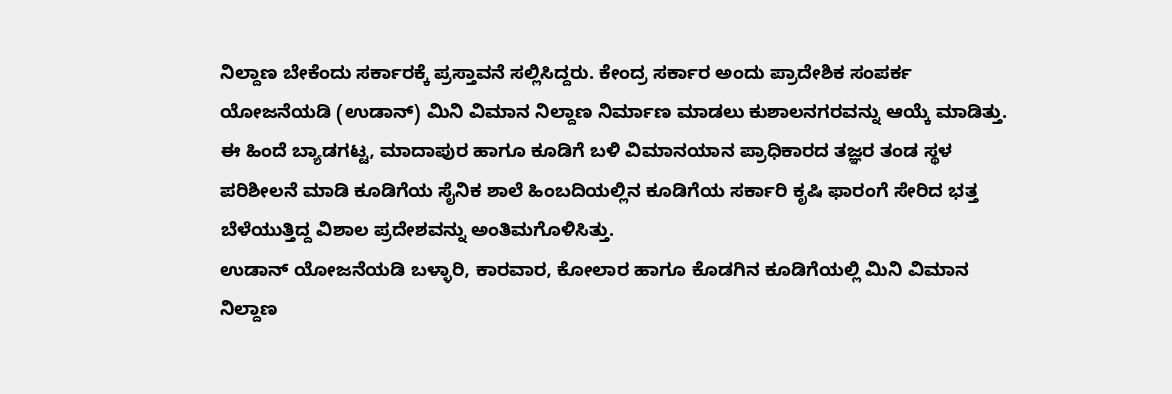ನಿಲ್ದಾಣ ಬೇಕೆಂದು ಸರ್ಕಾರಕ್ಕೆ ಪ್ರಸ್ತಾವನೆ ಸಲ್ಲಿಸಿದ್ದರು. ಕೇಂದ್ರ ಸರ್ಕಾರ ಅಂದು ಪ್ರಾದೇಶಿಕ ಸಂಪರ್ಕ ಯೋಜನೆಯಡಿ (ಉಡಾನ್) ಮಿನಿ ವಿಮಾನ ನಿಲ್ದಾಣ ನಿರ್ಮಾಣ ಮಾಡಲು ಕುಶಾಲನಗರವನ್ನು ಆಯ್ಕೆ ಮಾಡಿತ್ತು.
ಈ ಹಿಂದೆ ಬ್ಯಾಡಗಟ್ಟ, ಮಾದಾಪುರ ಹಾಗೂ ಕೂಡಿಗೆ ಬಳಿ ವಿಮಾನಯಾನ ಪ್ರಾಧಿಕಾರದ ತಜ್ಞರ ತಂಡ ಸ್ಥಳ ಪರಿಶೀಲನೆ ಮಾಡಿ ಕೂಡಿಗೆಯ ಸೈನಿಕ ಶಾಲೆ ಹಿಂಬದಿಯಲ್ಲಿನ ಕೂಡಿಗೆಯ ಸರ್ಕಾರಿ ಕೃಷಿ ಫಾರಂಗೆ ಸೇರಿದ ಭತ್ತ ಬೆಳೆಯುತ್ತಿದ್ದ ವಿಶಾಲ ಪ್ರದೇಶವನ್ನು ಅಂತಿಮಗೊಳಿಸಿತ್ತು.
ಉಡಾನ್ ಯೋಜನೆಯಡಿ ಬಳ್ಳಾರಿ, ಕಾರವಾರ, ಕೋಲಾರ ಹಾಗೂ ಕೊಡಗಿನ ಕೂಡಿಗೆಯಲ್ಲಿ ಮಿನಿ ವಿಮಾನ ನಿಲ್ದಾಣ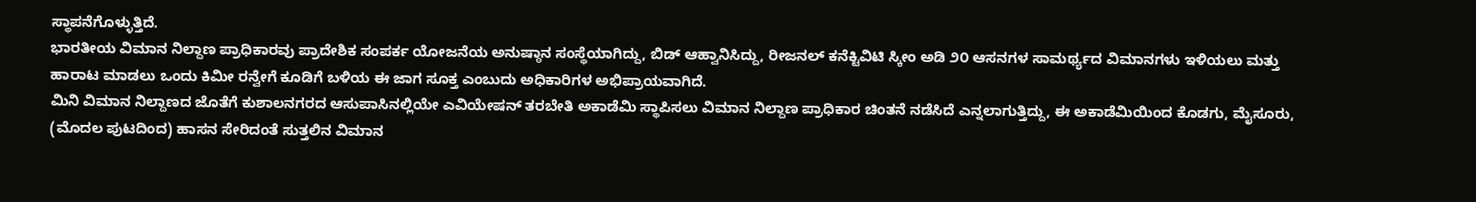ಸ್ಥಾಪನೆಗೊಳ್ಳುತ್ತಿದೆ.
ಭಾರತೀಯ ವಿಮಾನ ನಿಲ್ದಾಣ ಪ್ರಾಧಿಕಾರವು ಪ್ರಾದೇಶಿಕ ಸಂಪರ್ಕ ಯೋಜನೆಯ ಅನುಷ್ಠಾನ ಸಂಸ್ಥೆಯಾಗಿದ್ದು, ಬಿಡ್ ಆಹ್ವಾನಿಸಿದ್ದು, ರೀಜನಲ್ ಕನೆಕ್ಟಿವಿಟಿ ಸ್ಕೀಂ ಅಡಿ ೨೦ ಆಸನಗಳ ಸಾಮರ್ಥ್ಯದ ವಿಮಾನಗಳು ಇಳಿಯಲು ಮತ್ತು ಹಾರಾಟ ಮಾಡಲು ಒಂದು ಕಿಮೀ ರನ್ವೇಗೆ ಕೂಡಿಗೆ ಬಳಿಯ ಈ ಜಾಗ ಸೂಕ್ತ ಎಂಬುದು ಅಧಿಕಾರಿಗಳ ಅಭಿಪ್ರಾಯವಾಗಿದೆ.
ಮಿನಿ ವಿಮಾನ ನಿಲ್ದಾಣದ ಜೊತೆಗೆ ಕುಶಾಲನಗರದ ಆಸುಪಾಸಿನಲ್ಲಿಯೇ ಎವಿಯೇಷನ್ ತರಬೇತಿ ಅಕಾಡೆಮಿ ಸ್ಥಾಪಿಸಲು ವಿಮಾನ ನಿಲ್ದಾಣ ಪ್ರಾಧಿಕಾರ ಚಿಂತನೆ ನಡೆಸಿದೆ ಎನ್ನಲಾಗುತ್ತಿದ್ದು, ಈ ಅಕಾಡೆಮಿಯಿಂದ ಕೊಡಗು, ಮೈಸೂರು,
(ಮೊದಲ ಪುಟದಿಂದ) ಹಾಸನ ಸೇರಿದಂತೆ ಸುತ್ತಲಿನ ವಿಮಾನ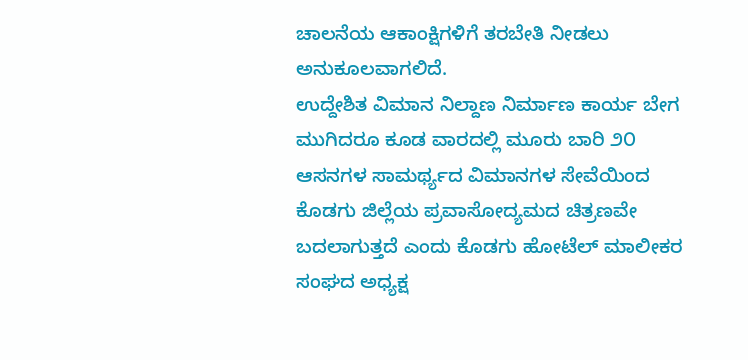ಚಾಲನೆಯ ಆಕಾಂಕ್ಷಿಗಳಿಗೆ ತರಬೇತಿ ನೀಡಲು ಅನುಕೂಲವಾಗಲಿದೆ.
ಉದ್ದೇಶಿತ ವಿಮಾನ ನಿಲ್ದಾಣ ನಿರ್ಮಾಣ ಕಾರ್ಯ ಬೇಗ ಮುಗಿದರೂ ಕೂಡ ವಾರದಲ್ಲಿ ಮೂರು ಬಾರಿ ೨೦ ಆಸನಗಳ ಸಾಮರ್ಥ್ಯದ ವಿಮಾನಗಳ ಸೇವೆಯಿಂದ ಕೊಡಗು ಜಿಲ್ಲೆಯ ಪ್ರವಾಸೋದ್ಯಮದ ಚಿತ್ರಣವೇ ಬದಲಾಗುತ್ತದೆ ಎಂದು ಕೊಡಗು ಹೋಟೆಲ್ ಮಾಲೀಕರ ಸಂಘದ ಅಧ್ಯಕ್ಷ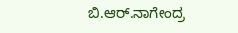ಬಿ.ಆರ್.ನಾಗೇಂದ್ರ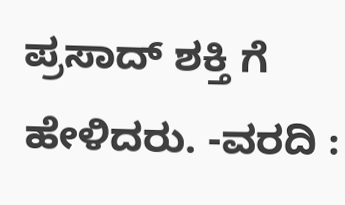ಪ್ರಸಾದ್ ಶಕ್ತಿ ಗೆ ಹೇಳಿದರು. -ವರದಿ :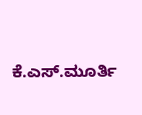ಕೆ.ಎಸ್.ಮೂರ್ತಿ